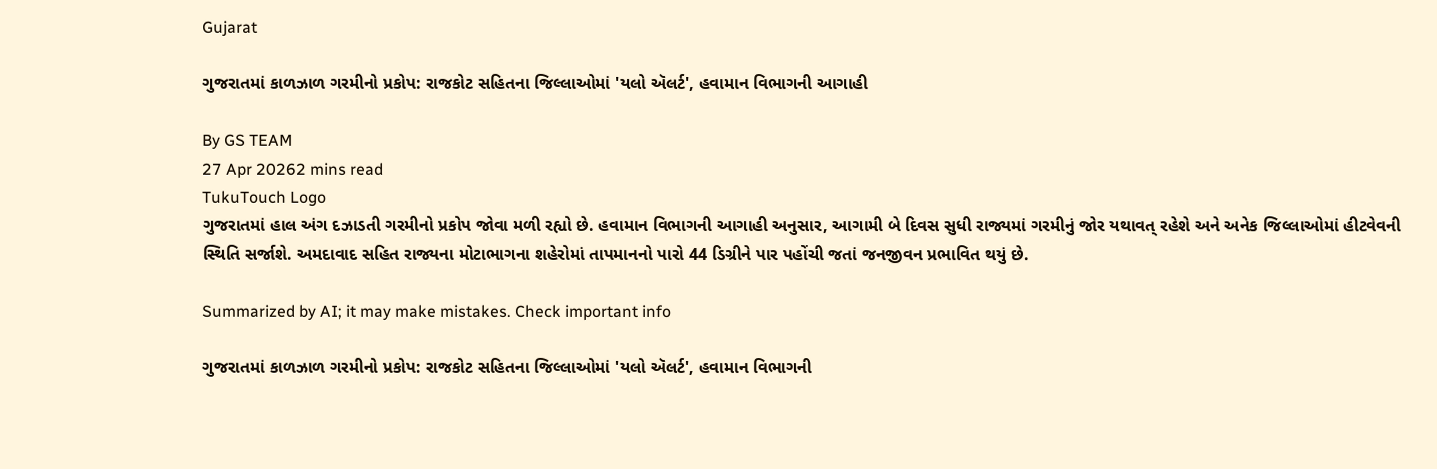Gujarat

ગુજરાતમાં કાળઝાળ ગરમીનો પ્રકોપ: રાજકોટ સહિતના જિલ્લાઓમાં 'યલો ઍલર્ટ', હવામાન વિભાગની આગાહી

By GS TEAM
27 Apr 20262 mins read
TukuTouch Logo
ગુજરાતમાં હાલ અંગ દઝાડતી ગરમીનો પ્રકોપ જોવા મળી રહ્યો છે. હવામાન વિભાગની આગાહી અનુસાર, આગામી બે દિવસ સુધી રાજ્યમાં ગરમીનું જોર યથાવત્ રહેશે અને અનેક જિલ્લાઓમાં હીટવેવની સ્થિતિ સર્જાશે. અમદાવાદ સહિત રાજ્યના મોટાભાગના શહેરોમાં તાપમાનનો પારો 44 ડિગ્રીને પાર પહોંચી જતાં જનજીવન પ્રભાવિત થયું છે.

Summarized by AI; it may make mistakes. Check important info

ગુજરાતમાં કાળઝાળ ગરમીનો પ્રકોપ: રાજકોટ સહિતના જિલ્લાઓમાં 'યલો ઍલર્ટ', હવામાન વિભાગની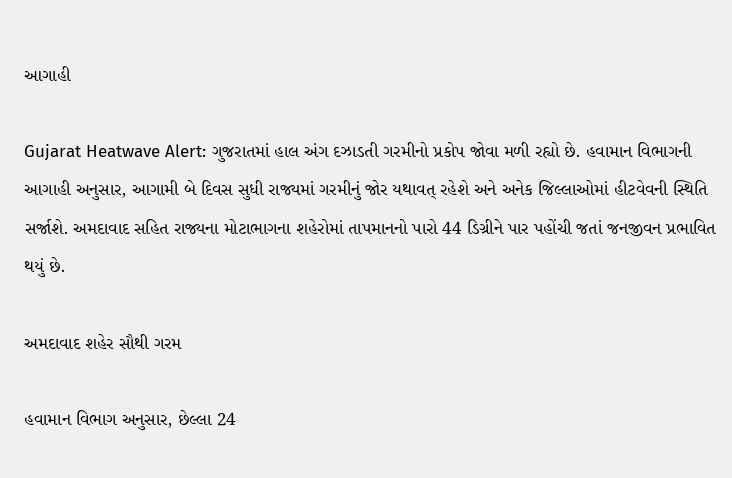આગાહી

Gujarat Heatwave Alert: ગુજરાતમાં હાલ અંગ દઝાડતી ગરમીનો પ્રકોપ જોવા મળી રહ્યો છે. હવામાન વિભાગની આગાહી અનુસાર, આગામી બે દિવસ સુધી રાજ્યમાં ગરમીનું જોર યથાવત્ રહેશે અને અનેક જિલ્લાઓમાં હીટવેવની સ્થિતિ સર્જાશે. અમદાવાદ સહિત રાજ્યના મોટાભાગના શહેરોમાં તાપમાનનો પારો 44 ડિગ્રીને પાર પહોંચી જતાં જનજીવન પ્રભાવિત થયું છે.

અમદાવાદ શહેર સૌથી ગરમ

હવામાન વિભાગ અનુસાર, છેલ્લા 24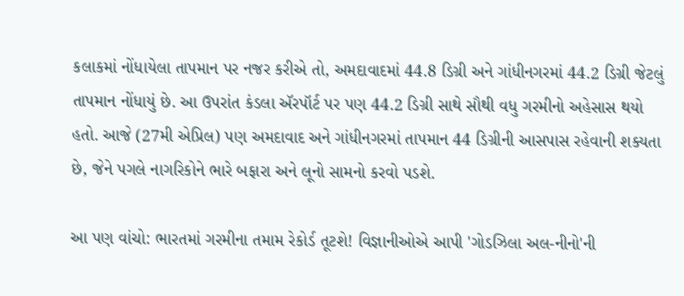કલાકમાં નોંધાયેલા તાપમાન પર નજર કરીએ તો, અમદાવાદમાં 44.8 ડિગ્રી અને ગાંધીનગરમાં 44.2 ડિગ્રી જેટલું તાપમાન નોંધાયું છે. આ ઉપરાંત કંડલા ઍરપૉર્ટ પર પણ 44.2 ડિગ્રી સાથે સૌથી વધુ ગરમીનો અહેસાસ થયો હતો. આજે (27મી એપ્રિલ) પણ અમદાવાદ અને ગાંધીનગરમાં તાપમાન 44 ડિગ્રીની આસપાસ રહેવાની શક્યતા છે, જેને પગલે નાગરિકોને ભારે બફારા અને લૂનો સામનો કરવો પડશે.

આ પણ વાંચો: ભારતમાં ગરમીના તમામ રેકોર્ડ તૂટશે! વિજ્ઞાનીઓએ આપી 'ગોડઝિલા અલ-નીનો'ની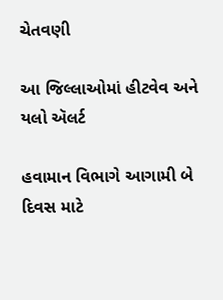ચેતવણી

આ જિલ્લાઓમાં હીટવેવ અને યલો ઍલર્ટ

હવામાન વિભાગે આગામી બે દિવસ માટે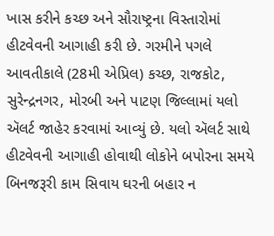ખાસ કરીને કચ્છ અને સૌરાષ્ટ્રના વિસ્તારોમાં હીટવેવની આગાહી કરી છે. ગરમીને પગલે આવતીકાલે (28મી એપ્રિલ) કચ્છ, રાજકોટ, સુરેન્દ્રનગર, મોરબી અને પાટણ જિલ્લામાં યલો ઍલર્ટ જાહેર કરવામાં આવ્યું છે. યલો ઍલર્ટ સાથે હીટવેવની આગાહી હોવાથી લોકોને બપોરના સમયે બિનજરૂરી કામ સિવાય ઘરની બહાર ન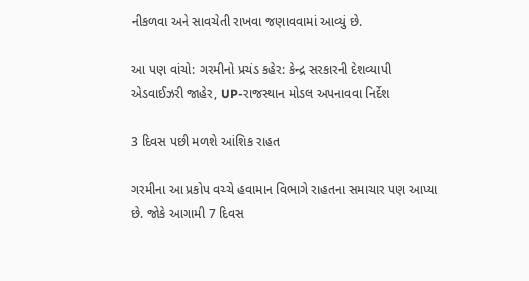નીકળવા અને સાવચેતી રાખવા જણાવવામાં આવ્યું છે.

આ પણ વાંચો: ગરમીનો પ્રચંડ કહેર: કેન્દ્ર સરકારની દેશવ્યાપી એડવાઈઝરી જાહેર, UP-રાજસ્થાન મોડલ અપનાવવા નિર્દેશ

3 દિવસ પછી મળશે આંશિક રાહત

ગરમીના આ પ્રકોપ વચ્ચે હવામાન વિભાગે રાહતના સમાચાર પણ આપ્યા છે. જોકે આગામી 7 દિવસ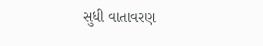સુધી વાતાવરણ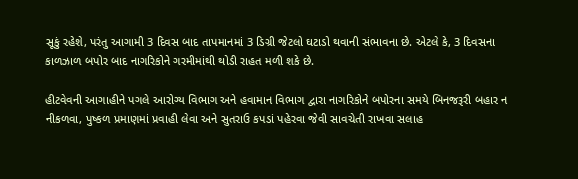સૂકું રહેશે, પરંતુ આગામી 3 દિવસ બાદ તાપમાનમાં 3 ડિગ્રી જેટલો ઘટાડો થવાની સંભાવના છે. એટલે કે, 3 દિવસના કાળઝાળ બપોર બાદ નાગરિકોને ગરમીમાંથી થોડી રાહત મળી શકે છે.

હીટવેવની આગાહીને પગલે આરોગ્ય વિભાગ અને હવામાન વિભાગ દ્વારા નાગરિકોને બપોરના સમયે બિનજરૂરી બહાર ન નીકળવા, પુષ્કળ પ્રમાણમાં પ્રવાહી લેવા અને સુતરાઉ કપડાં પહેરવા જેવી સાવચેતી રાખવા સલાહ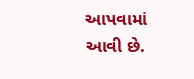આપવામાં આવી છે.